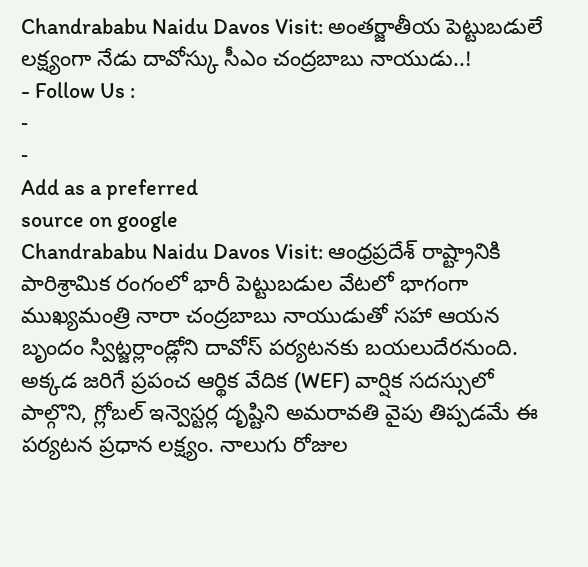Chandrababu Naidu Davos Visit: అంతర్జాతీయ పెట్టుబడులే లక్ష్యంగా నేడు దావోస్కు సీఎం చంద్రబాబు నాయుడు..!
- Follow Us :
-
-
Add as a preferred
source on google
Chandrababu Naidu Davos Visit: ఆంధ్రప్రదేశ్ రాష్ట్రానికి పారిశ్రామిక రంగంలో భారీ పెట్టుబడుల వేటలో భాగంగా ముఖ్యమంత్రి నారా చంద్రబాబు నాయుడుతో సహా ఆయన బృందం స్విట్జర్లాండ్లోని దావోస్ పర్యటనకు బయలుదేరనుంది. అక్కడ జరిగే ప్రపంచ ఆర్థిక వేదిక (WEF) వార్షిక సదస్సులో పాల్గొని, గ్లోబల్ ఇన్వెస్టర్ల దృష్టిని అమరావతి వైపు తిప్పడమే ఈ పర్యటన ప్రధాన లక్ష్యం. నాలుగు రోజుల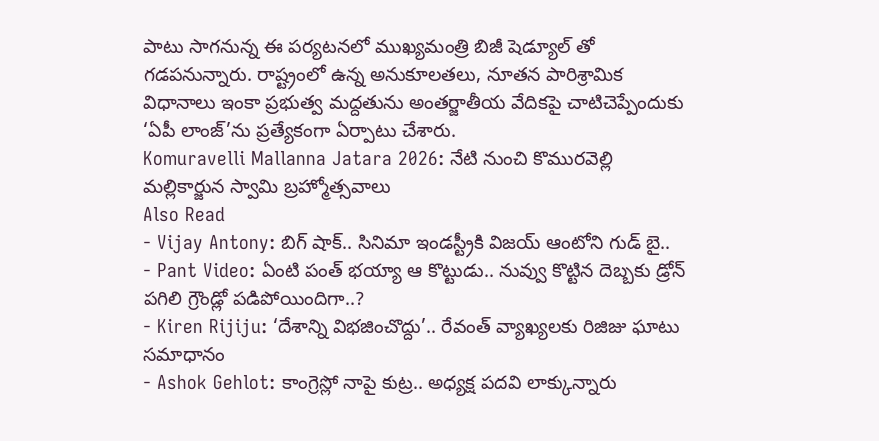పాటు సాగనున్న ఈ పర్యటనలో ముఖ్యమంత్రి బిజీ షెడ్యూల్ తో గడపనున్నారు. రాష్ట్రంలో ఉన్న అనుకూలతలు, నూతన పారిశ్రామిక విధానాలు ఇంకా ప్రభుత్వ మద్దతును అంతర్జాతీయ వేదికపై చాటిచెప్పేందుకు ‘ఏపీ లాంజ్’ను ప్రత్యేకంగా ఏర్పాటు చేశారు.
Komuravelli Mallanna Jatara 2026: నేటి నుంచి కొమురవెల్లి మల్లికార్జున స్వామి బ్రహ్మోత్సవాలు
Also Read
- Vijay Antony: బిగ్ షాక్.. సినిమా ఇండస్ట్రీకి విజయ్ ఆంటోని గుడ్ బై..
- Pant Video: ఏంటి పంత్ భయ్యా ఆ కొట్టుడు.. నువ్వు కొట్టిన దెబ్బకు డ్రోన్ పగిలి గ్రౌండ్లో పడిపోయిందిగా..?
- Kiren Rijiju: ‘దేశాన్ని విభజించొద్దు’.. రేవంత్ వ్యాఖ్యలకు రిజిజు ఘాటు సమాధానం
- Ashok Gehlot: కాంగ్రెస్లో నాపై కుట్ర.. అధ్యక్ష పదవి లాక్కున్నారు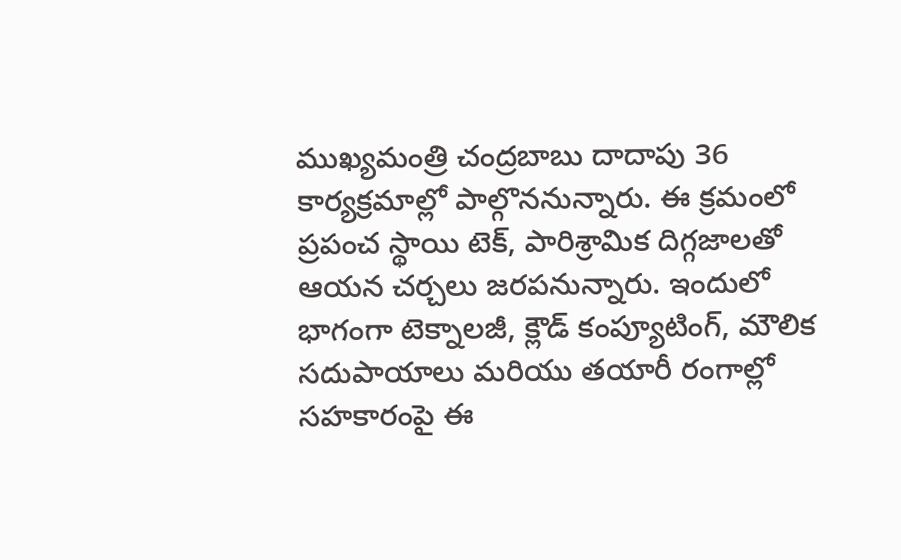ముఖ్యమంత్రి చంద్రబాబు దాదాపు 36 కార్యక్రమాల్లో పాల్గొననున్నారు. ఈ క్రమంలో ప్రపంచ స్థాయి టెక్, పారిశ్రామిక దిగ్గజాలతో ఆయన చర్చలు జరపనున్నారు. ఇందులో భాగంగా టెక్నాలజీ, క్లౌడ్ కంప్యూటింగ్, మౌలిక సదుపాయాలు మరియు తయారీ రంగాల్లో సహకారంపై ఈ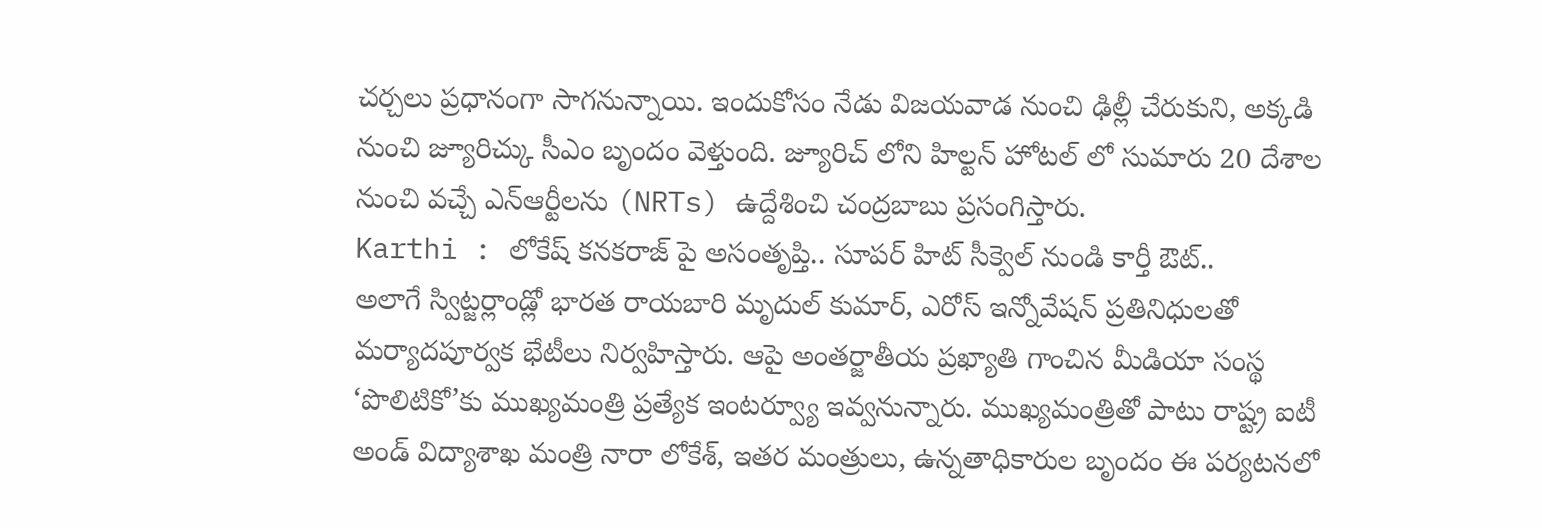చర్చలు ప్రధానంగా సాగనున్నాయి. ఇందుకోసం నేడు విజయవాడ నుంచి ఢిల్లీ చేరుకుని, అక్కడి నుంచి జ్యూరిచ్కు సీఎం బృందం వెళ్తుంది. జ్యూరిచ్ లోని హిల్టన్ హోటల్ లో సుమారు 20 దేశాల నుంచి వచ్చే ఎన్ఆర్టీలను (NRTs) ఉద్దేశించి చంద్రబాబు ప్రసంగిస్తారు.
Karthi : లోకేష్ కనకరాజ్ పై అసంతృప్తి.. సూపర్ హిట్ సీక్వెల్ నుండి కార్తీ ఔట్..
అలాగే స్విట్జర్లాండ్లో భారత రాయబారి మృదుల్ కుమార్, ఎరోస్ ఇన్నోవేషన్ ప్రతినిధులతో మర్యాదపూర్వక భేటీలు నిర్వహిస్తారు. ఆపై అంతర్జాతీయ ప్రఖ్యాతి గాంచిన మీడియా సంస్థ ‘పొలిటికో’కు ముఖ్యమంత్రి ప్రత్యేక ఇంటర్వ్యూ ఇవ్వనున్నారు. ముఖ్యమంత్రితో పాటు రాష్ట్ర ఐటీ అండ్ విద్యాశాఖ మంత్రి నారా లోకేశ్, ఇతర మంత్రులు, ఉన్నతాధికారుల బృందం ఈ పర్యటనలో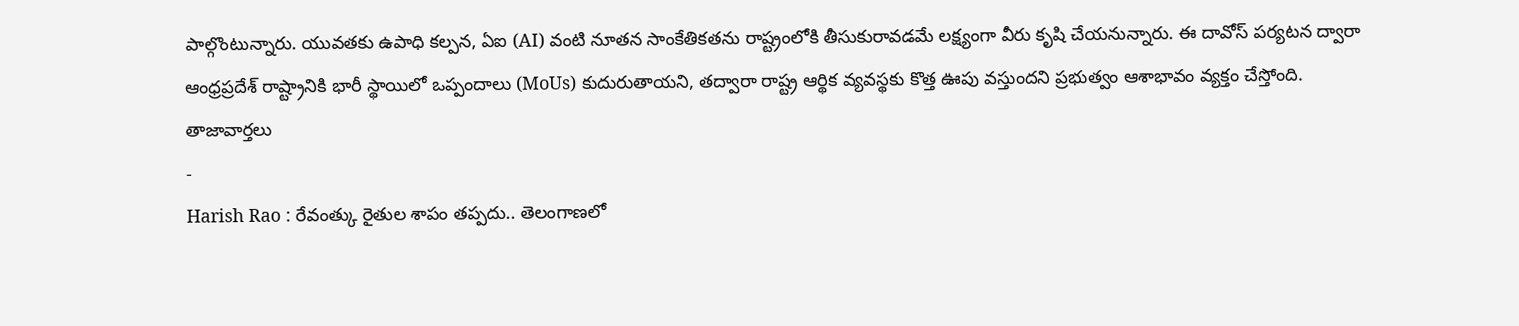పాల్గొంటున్నారు. యువతకు ఉపాధి కల్పన, ఏఐ (AI) వంటి నూతన సాంకేతికతను రాష్ట్రంలోకి తీసుకురావడమే లక్ష్యంగా వీరు కృషి చేయనున్నారు. ఈ దావోస్ పర్యటన ద్వారా ఆంధ్రప్రదేశ్ రాష్ట్రానికి భారీ స్థాయిలో ఒప్పందాలు (MoUs) కుదురుతాయని, తద్వారా రాష్ట్ర ఆర్థిక వ్యవస్థకు కొత్త ఊపు వస్తుందని ప్రభుత్వం ఆశాభావం వ్యక్తం చేస్తోంది.
తాజావార్తలు
-
Harish Rao : రేవంత్కు రైతుల శాపం తప్పదు.. తెలంగాణలో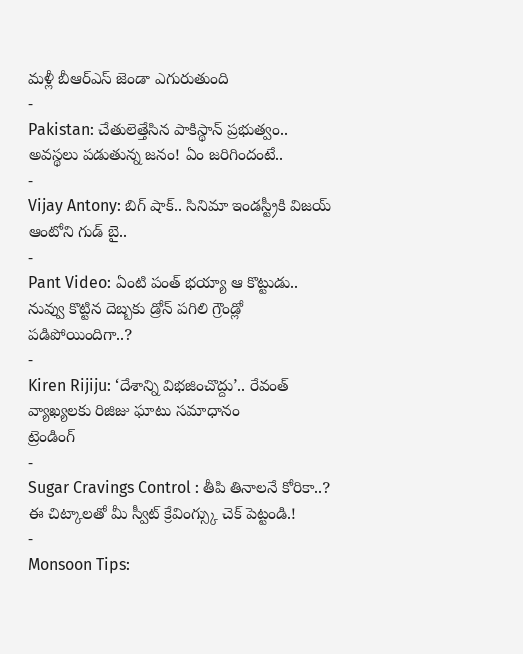మళ్లీ బీఆర్ఎస్ జెండా ఎగురుతుంది
-
Pakistan: చేతులెత్తేసిన పాకిస్థాన్ ప్రభుత్వం.. అవస్థలు పడుతున్న జనం! ఏం జరిగిందంటే..
-
Vijay Antony: బిగ్ షాక్.. సినిమా ఇండస్ట్రీకి విజయ్ ఆంటోని గుడ్ బై..
-
Pant Video: ఏంటి పంత్ భయ్యా ఆ కొట్టుడు.. నువ్వు కొట్టిన దెబ్బకు డ్రోన్ పగిలి గ్రౌండ్లో పడిపోయిందిగా..?
-
Kiren Rijiju: ‘దేశాన్ని విభజించొద్దు’.. రేవంత్ వ్యాఖ్యలకు రిజిజు ఘాటు సమాధానం
ట్రెండింగ్
-
Sugar Cravings Control : తీపి తినాలనే కోరికా..? ఈ చిట్కాలతో మీ స్వీట్ క్రేవింగ్స్కు చెక్ పెట్టండి.!
-
Monsoon Tips: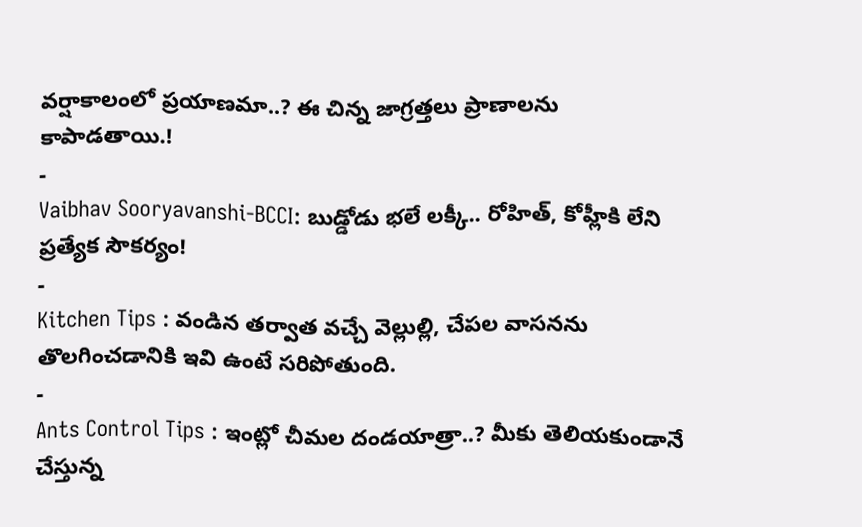వర్షాకాలంలో ప్రయాణమా..? ఈ చిన్న జాగ్రత్తలు ప్రాణాలను కాపాడతాయి.!
-
Vaibhav Sooryavanshi-BCCI: బుడ్డోడు భలే లక్కీ.. రోహిత్, కోహ్లీకి లేని ప్రత్యేక సౌకర్యం!
-
Kitchen Tips : వండిన తర్వాత వచ్చే వెల్లుల్లి, చేపల వాసనను తొలగించడానికి ఇవి ఉంటే సరిపోతుంది.
-
Ants Control Tips : ఇంట్లో చీమల దండయాత్రా..? మీకు తెలియకుండానే చేస్తున్న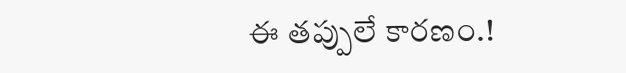ఈ తప్పులే కారణం.!